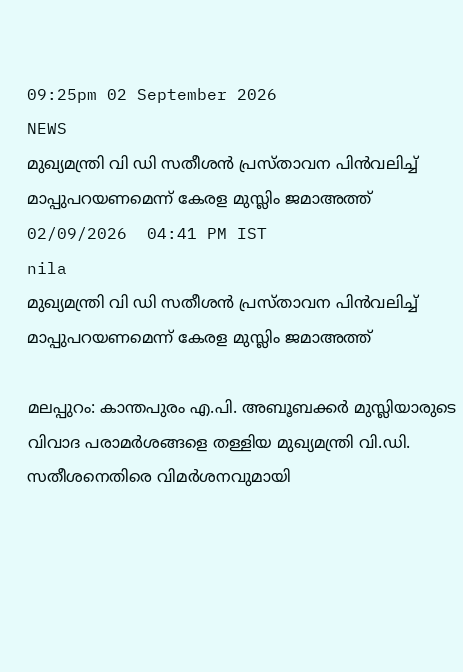09:25pm 02 September 2026
NEWS
മുഖ്യമന്ത്രി വി ഡി സതീശൻ പ്രസ്താവന പിൻവലിച്ച് മാപ്പുപറയണമെന്ന് കേരള മുസ്ലിം ജമാഅത്ത്
02/09/2026  04:41 PM IST
nila
മുഖ്യമന്ത്രി വി ഡി സതീശൻ പ്രസ്താവന പിൻവലിച്ച് മാപ്പുപറയണമെന്ന് കേരള മുസ്ലിം ജമാഅത്ത്

മലപ്പുറം: കാന്തപുരം എ.പി. അബൂബക്കർ മുസ്ലിയാരുടെ വിവാദ പരാമർശങ്ങളെ തള്ളിയ മുഖ്യമന്ത്രി വി.ഡി. സതീശനെതിരെ വിമർശനവുമായി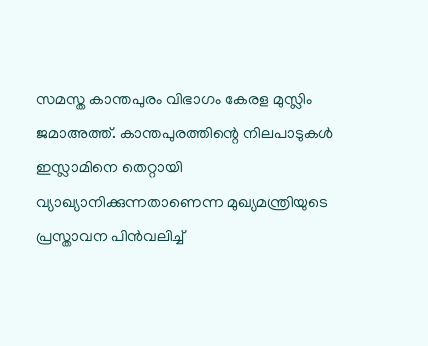സമസ്ത കാന്തപുരം വിഭാഗം കേരള മുസ്ലിം ജമാഅത്ത്. കാന്തപുരത്തിന്റെ നിലപാടുകൾ ഇസ്ലാമിനെ തെറ്റായി വ്യാഖ്യാനിക്കുന്നതാണെന്ന മുഖ്യമന്ത്രിയുടെ പ്രസ്താവന പിൻവലിച്ച്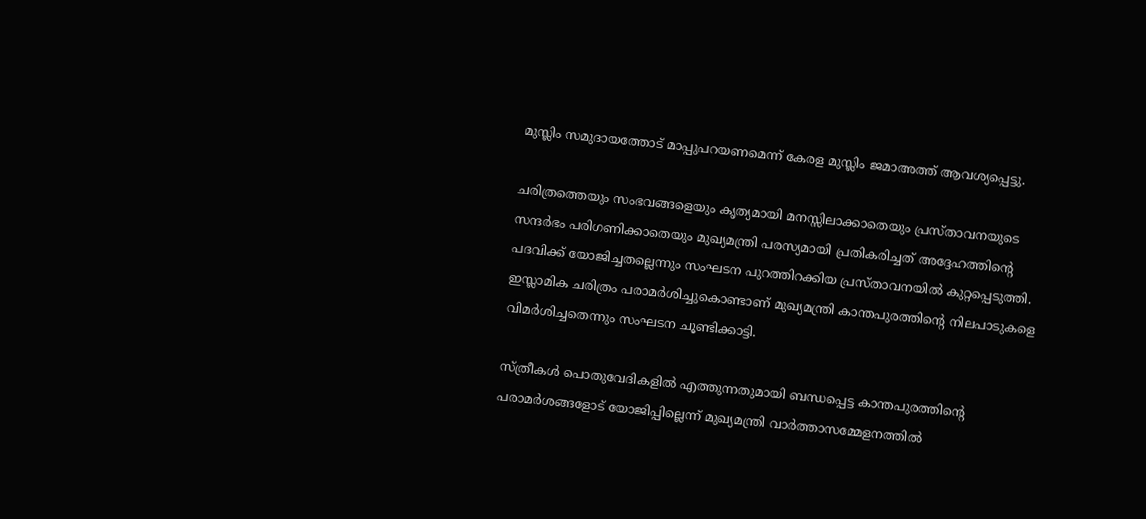മുസ്ലിം സമുദായത്തോട് മാപ്പുപറയണമെന്ന് കേരള മുസ്ലിം ജമാഅത്ത് ആവശ്യപ്പെട്ടു.

ചരിത്രത്തെയും സംഭവങ്ങളെയും കൃത്യമായി മനസ്സിലാക്കാതെയും പ്രസ്താവനയുടെ സന്ദർഭം പരിഗണിക്കാതെയും മുഖ്യമന്ത്രി പരസ്യമായി പ്രതികരിച്ചത് അദ്ദേഹത്തിന്റെ പദവിക്ക് യോജിച്ചതല്ലെന്നും സംഘടന പുറത്തിറക്കിയ പ്രസ്താവനയിൽ കുറ്റപ്പെടുത്തി. ഇസ്ലാമിക ചരിത്രം പരാമർശിച്ചുകൊണ്ടാണ് മുഖ്യമന്ത്രി കാന്തപുരത്തിന്റെ നിലപാടുകളെ വിമർശിച്ചതെന്നും സംഘടന ചൂണ്ടിക്കാട്ടി.

സ്ത്രീകൾ പൊതുവേദികളിൽ എത്തുന്നതുമായി ബന്ധപ്പെട്ട കാന്തപുരത്തിന്റെ പരാമർശങ്ങളോട് യോജിപ്പില്ലെന്ന് മുഖ്യമന്ത്രി വാർത്താസമ്മേളനത്തിൽ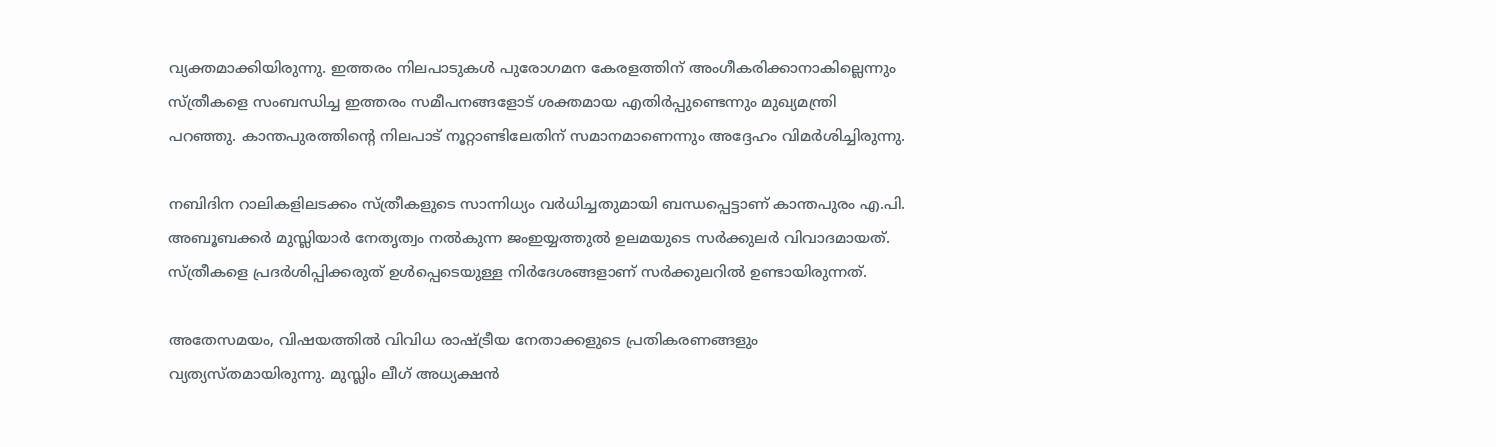വ്യക്തമാക്കിയിരുന്നു. ഇത്തരം നിലപാടുകൾ പുരോഗമന കേരളത്തിന് അംഗീകരിക്കാനാകില്ലെന്നും സ്ത്രീകളെ സംബന്ധിച്ച ഇത്തരം സമീപനങ്ങളോട് ശക്തമായ എതിർപ്പുണ്ടെന്നും മുഖ്യമന്ത്രി പറഞ്ഞു. കാന്തപുരത്തിന്റെ നിലപാട് നൂറ്റാണ്ടിലേതിന് സമാനമാണെന്നും അദ്ദേഹം വിമർശിച്ചിരുന്നു.

നബിദിന റാലികളിലടക്കം സ്ത്രീകളുടെ സാന്നിധ്യം വർധിച്ചതുമായി ബന്ധപ്പെട്ടാണ് കാന്തപുരം എ.പി. അബൂബക്കർ മുസ്ലിയാർ നേതൃത്വം നൽകുന്ന ജംഇയ്യത്തുൽ ഉലമയുടെ സർക്കുലർ വിവാദമായത്. സ്ത്രീകളെ പ്രദർശിപ്പിക്കരുത് ഉൾപ്പെടെയുള്ള നിർദേശങ്ങളാണ് സർക്കുലറിൽ ഉണ്ടായിരുന്നത്.

അതേസമയം, വിഷയത്തിൽ വിവിധ രാഷ്ട്രീയ നേതാക്കളുടെ പ്രതികരണങ്ങളും വ്യത്യസ്തമായിരുന്നു. മുസ്ലിം ലീഗ് അധ്യക്ഷൻ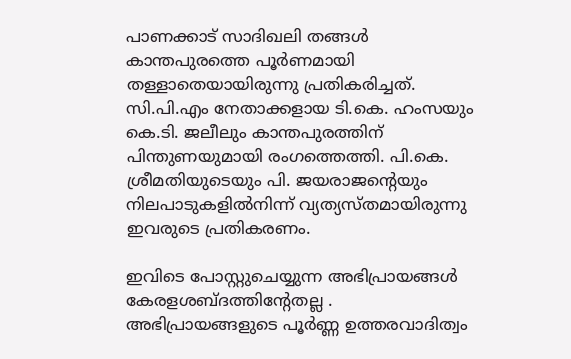പാണക്കാട് സാദിഖലി തങ്ങൾ കാന്തപുരത്തെ പൂർണമായി തള്ളാതെയായിരുന്നു പ്രതികരിച്ചത്. സി.പി.എം നേതാക്കളായ ടി.കെ. ഹംസയും കെ.ടി. ജലീലും കാന്തപുരത്തിന് പിന്തുണയുമായി രംഗത്തെത്തി. പി.കെ. ശ്രീമതിയുടെയും പി. ജയരാജന്റെയും നിലപാടുകളിൽനിന്ന് വ്യത്യസ്തമായിരുന്നു ഇവരുടെ പ്രതികരണം.

ഇവിടെ പോസ്റ്റുചെയ്യുന്ന അഭിപ്രായങ്ങള്‍ കേരളശബ്‌ദത്തിന്റേതല്ല . അഭിപ്രായങ്ങളുടെ പൂര്‍ണ്ണ ഉത്തരവാദിത്വം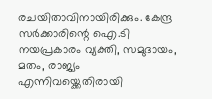രചയിതാവിനായിരിക്കും. കേന്ദ്ര സർക്കാരിന്റെ ഐ.ടി നയപ്രകാരം വ്യക്തി, സമുദായം, മതം, രാജ്യം എന്നിവയ്ക്കെതിരായി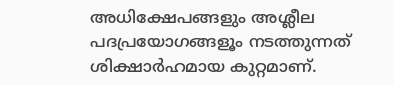അധിക്ഷേപങ്ങളും അശ്ലീല പദപ്രയോഗങ്ങളൂം നടത്തുന്നത് ശിക്ഷാര്‍ഹമായ കുറ്റമാണ്.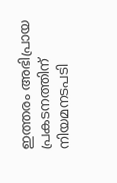ഇത്തരം അഭിപ്രായ പ്രകടനത്തിന് നിയമനടപടി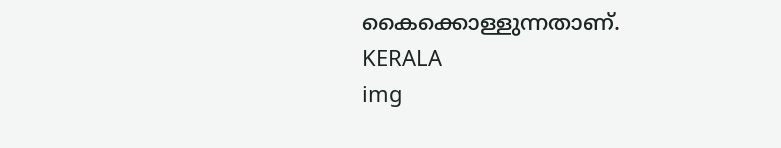കൈക്കൊള്ളുന്നതാണ്.
KERALA
img